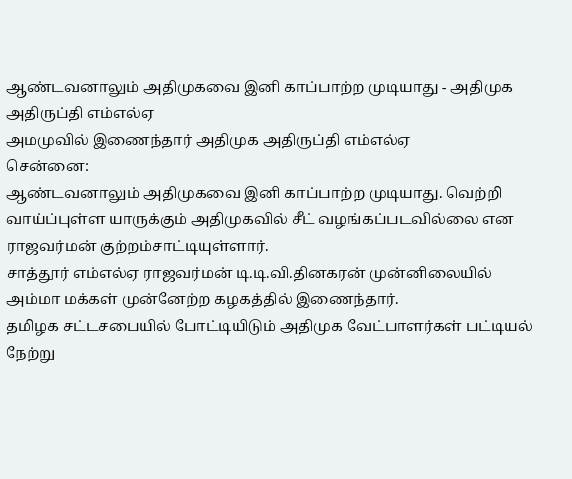ஆண்டவனாலும் அதிமுகவை இனி காப்பாற்ற முடியாது - அதிமுக அதிருப்தி எம்எல்ஏ
அமமுவில் இணைந்தார் அதிமுக அதிருப்தி எம்எல்ஏ
சென்னை:
ஆண்டவனாலும் அதிமுகவை இனி காப்பாற்ற முடியாது. வெற்றி வாய்ப்புள்ள யாருக்கும் அதிமுகவில் சீட் வழங்கப்படவில்லை என ராஜவர்மன் குற்றம்சாட்டியுள்ளார்.
சாத்தூர் எம்எல்ஏ ராஜவர்மன் டி.டி.வி.தினகரன் முன்னிலையில் அம்மா மக்கள் முன்னேற்ற கழகத்தில் இணைந்தார்.
தமிழக சட்டசபையில் போட்டியிடும் அதிமுக வேட்பாளர்கள் பட்டியல் நேற்று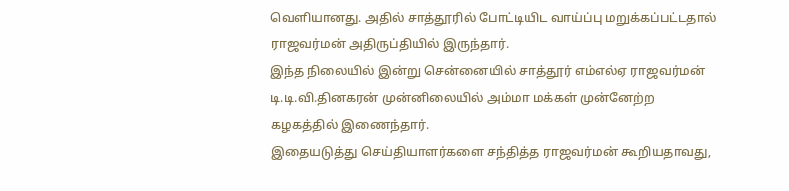வெளியானது. அதில் சாத்தூரில் போட்டியிட வாய்ப்பு மறுக்கப்பட்டதால் ராஜவர்மன் அதிருப்தியில் இருந்தார்.
இந்த நிலையில் இன்று சென்னையில் சாத்தூர் எம்எல்ஏ ராஜவர்மன் டி.டி.வி.தினகரன் முன்னிலையில் அம்மா மக்கள் முன்னேற்ற கழகத்தில் இணைந்தார்.
இதையடுத்து செய்தியாளர்களை சந்தித்த ராஜவர்மன் கூறியதாவது,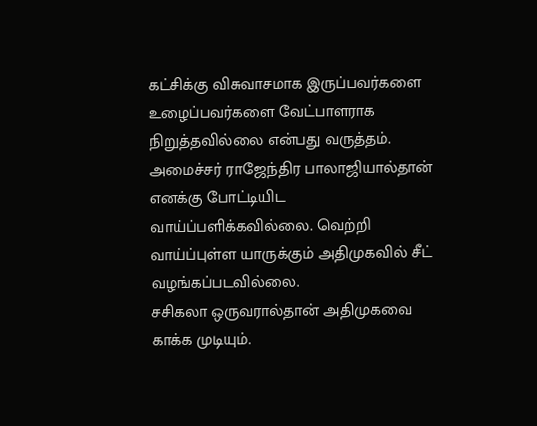கட்சிக்கு விசுவாசமாக இருப்பவர்களை உழைப்பவர்களை வேட்பாளராக நிறுத்தவில்லை என்பது வருத்தம். அமைச்சர் ராஜேந்திர பாலாஜியால்தான் எனக்கு போட்டியிட வாய்ப்பளிக்கவில்லை. வெற்றி வாய்ப்புள்ள யாருக்கும் அதிமுகவில் சீட் வழங்கப்படவில்லை.
சசிகலா ஒருவரால்தான் அதிமுகவை காக்க முடியும்.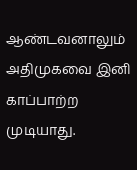ஆண்டவனாலும் அதிமுகவை இனி காப்பாற்ற முடியாது.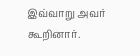இவ்வாறு அவர் கூறினார்.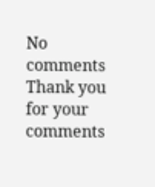No comments
Thank you for your comments